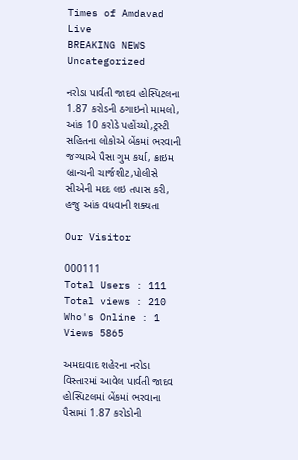Times of Amdavad Live
BREAKING NEWS
Uncategorized

નરોડા પાર્વતી જાદવ હોસ્પિટલના 1.87 કરોડની ઠગાઇનો મામલો, આંક 10 કરોડે પહોંચ્યો,ટ્રસ્ટી સહિતના લોકોએ બેંકમાં ભરવાની જગ્યાએ પૈસા ગુમ કર્યા, ક્રાઇમ બ્રાન્ચની ચાર્જશીટ,પોલીસે સીએની મદદ લઇ તપાસ કરી, હજુ આંક વધવાની શક્યતા

Our Visitor

000111
Total Users : 111
Total views : 210
Who's Online : 1
Views 5865

અમદાવાદ શહેરના નરોડા વિસ્તારમાં આવેલ પાર્વતી જાદવ હોસ્પિટલમાં બેંકમાં ભરવાના પૈસામાં 1.87 કરોડોની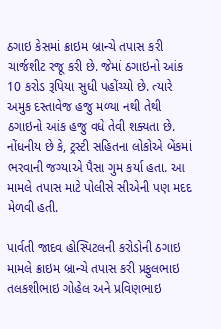ઠગાઇ કેસમાં ક્રાઇમ બ્રાન્ચે તપાસ કરી ચાર્જશીટ રજૂ કરી છે. જેમાં ઠગાઇનો આંક 10 કરોડ રૂપિયા સુધી પહોંચ્યો છે. ત્યારે અમુક દસ્તાવેજ હજુ મળ્યા નથી તેથી ઠગાઇનો આંક હજુ વધે તેવી શક્યતા છે. નોંધનીય છે કે, ટ્રસ્ટી સહિતના લોકોએ બેંકમાં ભરવાની જગ્યાએ પૈસા ગુમ કર્યા હતા. આ મામલે તપાસ માટે પોલીસે સીએની પણ મદદ મેળવી હતી.

પાર્વતી જાદવ હોસ્પિટલની કરોડોની ઠગાઇ મામલે ક્રાઇમ બ્રાન્ચે તપાસ કરી પ્રફુલભાઇ તલકશીભાઇ ગોહેલ અને પ્રવિણભાઇ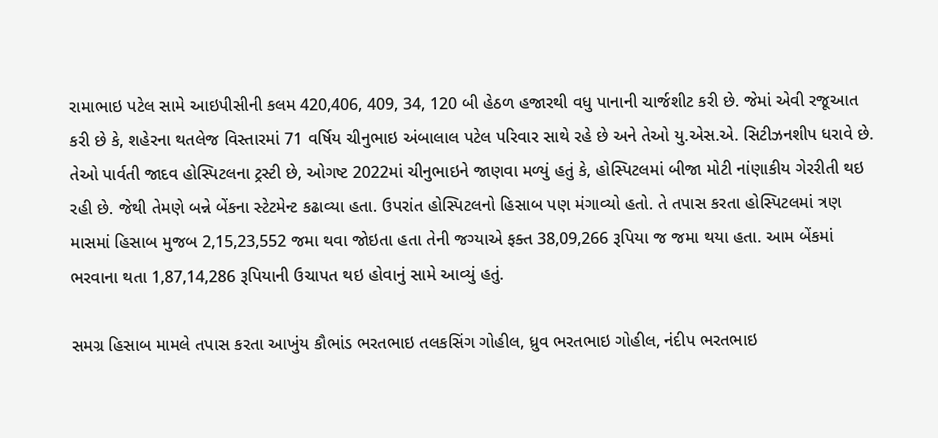રામાભાઇ પટેલ સામે આઇપીસીની કલમ 420,406, 409, 34, 120 બી હેઠળ હજારથી વધુ પાનાની ચાર્જશીટ કરી છે. જેમાં એવી રજૂઆત કરી છે કે, શહેરના થતલેજ વિસ્તારમાં 71 વર્ષિય ચીનુભાઇ અંબાલાલ પટેલ પરિવાર સાથે રહે છે અને તેઓ યુ.એસ.એ. સિટીઝનશીપ ધરાવે છે. તેઓ પાર્વતી જાદવ હોસ્પિટલના ટ્રસ્ટી છે, ઓગષ્ટ 2022માં ચીનુભાઇને જાણવા મળ્યું હતું કે, હોસ્પિટલમાં બીજા મોટી નાંણાકીય ગેરરીતી થઇ રહી છે. જેથી તેમણે બન્ને બેંકના સ્ટેટમેન્ટ કઢાવ્યા હતા. ઉપરાંત હોસ્પિટલનો હિસાબ પણ મંગાવ્યો હતો. તે તપાસ કરતા હોસ્પિટલમાં ત્રણ માસમાં હિસાબ મુજબ 2,15,23,552 જમા થવા જોઇતા હતા તેની જગ્યાએ ફક્ત 38,09,266 રૂપિયા જ જમા થયા હતા. આમ બેંકમાં ભરવાના થતા 1,87,14,286 રૂપિયાની ઉચાપત થઇ હોવાનું સામે આવ્યું હતું.

સમગ્ર હિસાબ મામલે તપાસ કરતા આખુંય કૌભાંડ ભરતભાઇ તલકસિંગ ગોહીલ, ધ્રુવ ભરતભાઇ ગોહીલ, નંદીપ ભરતભાઇ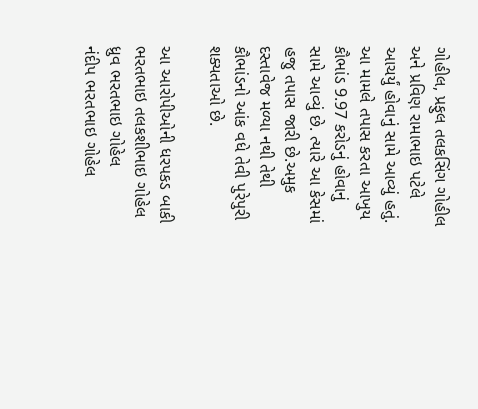ગોહીલ, પ્રફુલ તલકસિંગ ગોહીલ અને પ્રવિણ રામાભાઇ પટેલે આચર્યું હોવાનું સામે આવ્યું હતું. આ મામલે તપાસ કરતા આખુય કૌભાંડ 9.97 કરોડનું હોવાનું સામે આવ્યું છે. ત્યારે આ કેસમાં હજુ તપાસ જારી છે.અમુક દસ્તાવેજ મળ્યા નથી તેથી કૌભાંડનો આંક વધે તેવી પુરેપુરી શક્યતાઓ છે.

આ આરોપીઓની ધરપકડ બાકી
ભરતભાઇ તલકશીભાઇ ગોહેલ
ધ્રુવ ભરતભાઇ ગોહેલ
નંદીપ ભરતભાઇ ગોહેલ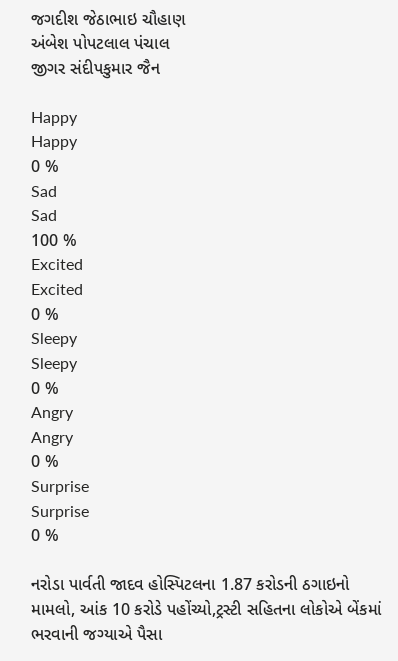જગદીશ જેઠાભાઇ ચૌહાણ
અંબેશ પોપટલાલ પંચાલ
જીગર સંદીપકુમાર જૈન

Happy
Happy
0 %
Sad
Sad
100 %
Excited
Excited
0 %
Sleepy
Sleepy
0 %
Angry
Angry
0 %
Surprise
Surprise
0 %

નરોડા પાર્વતી જાદવ હોસ્પિટલના 1.87 કરોડની ઠગાઇનો મામલો, આંક 10 કરોડે પહોંચ્યો,ટ્રસ્ટી સહિતના લોકોએ બેંકમાં ભરવાની જગ્યાએ પૈસા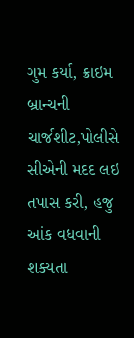ગુમ કર્યા, ક્રાઇમ બ્રાન્ચની ચાર્જશીટ,પોલીસે સીએની મદદ લઇ તપાસ કરી, હજુ આંક વધવાની શક્યતા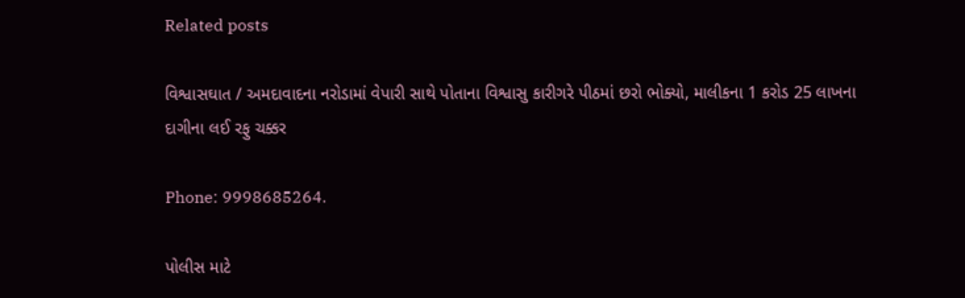Related posts

વિશ્વાસઘાત / અમદાવાદના નરોડામાં વેપારી સાથે પોતાના વિશ્વાસુ કારીગરે પીઠમાં છરો ભોક્યો, માલીકના 1 કરોડ 25 લાખના દાગીના લઈ રફુ ચક્કર

Phone: 9998685264.

પોલીસ માટે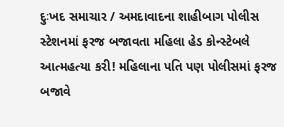દુઃખદ સમાચાર / અમદાવાદના શાહીબાગ પોલીસ સ્ટેશનમાં ફરજ બજાવતા મહિલા હેડ કોન્સ્ટેબલે આત્મહત્યા કરી! મહિલાના પતિ પણ પોલીસમાં ફરજ બજાવે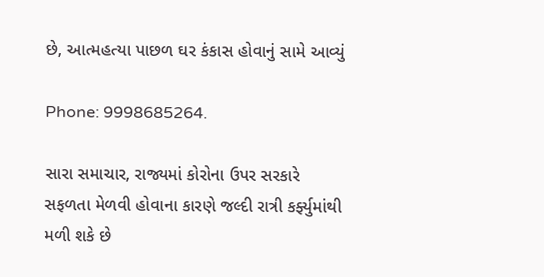છે, આત્મહત્યા પાછળ ઘર કંકાસ હોવાનું સામે આવ્યું

Phone: 9998685264.

સારા સમાચાર, રાજ્યમાં કોરોના ઉપર સરકારે સફળતા મેળવી હોવાના કારણે જલ્દી રાત્રી કર્ફ્યુમાંથી મળી શકે છે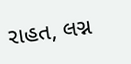રાહત, લગ્ન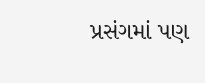પ્રસંગમાં પણ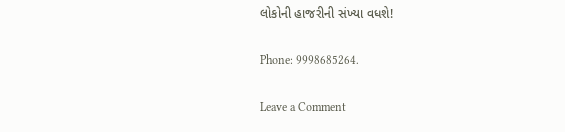લોકોની હાજરીની સંખ્યા વધશે!

Phone: 9998685264.

Leave a Comment